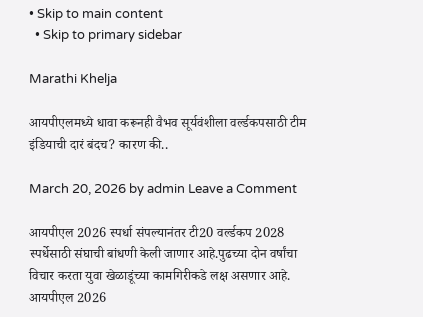• Skip to main content
  • Skip to primary sidebar

Marathi Khelja

आयपीएलमध्ये धावा करूनही वैभव सूर्यवंशीला वर्ल्डकपसाठी टीम इंडियाची दारं बंदच? कारण की..

March 20, 2026 by admin Leave a Comment

आयपीएल 2026 स्पर्धा संपल्यानंतर टी20 वर्ल्डकप 2028 स्पर्धेसाठी संघाची बांधणी केली जाणार आहे.पुढच्या दोन वर्षांचा विचार करता युवा खेळाडूंच्या कामगिरीकडे लक्ष असणार आहे. आयपीएल 2026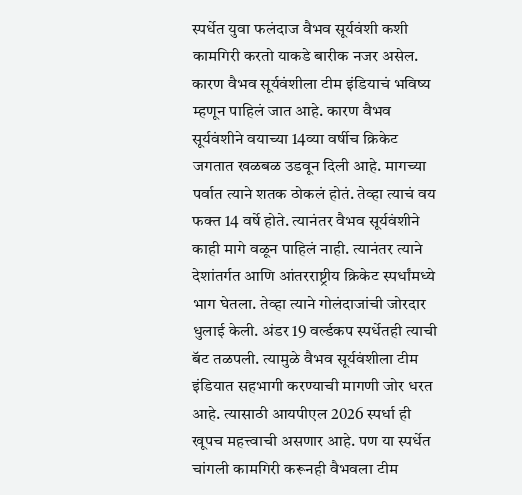स्पर्धेत युवा फलंदाज वैभव सूर्यवंशी कशी कामगिरी करतो याकडे बारीक नजर असेल. कारण वैभव सूर्यवंशीला टीम इंडियाचं भविष्य म्हणून पाहिलं जात आहे. कारण वैभव सूर्यवंशीने वयाच्या 14व्या वर्षीच क्रिकेट जगतात खळबळ उडवून दिली आहे. मागच्या पर्वात त्याने शतक ठोकलं होतं. तेव्हा त्याचं वय फक्त 14 वर्षे होते. त्यानंतर वैभव सूर्यवंशीने काही मागे वळून पाहिलं नाही. त्यानंतर त्याने देशांतर्गत आणि आंतरराष्ट्रीय क्रिकेट स्पर्धांमध्ये भाग घेतला. तेव्हा त्याने गोलंदाजांची जोरदार धुलाई केली. अंडर 19 वर्ल्डकप स्पर्धेतही त्याची बॅट तळपली. त्यामुळे वैभव सूर्यवंशीला टीम इंडियात सहभागी करण्याची मागणी जोर धरत आहे. त्यासाठी आयपीएल 2026 स्पर्धा ही खूपच महत्त्वाची असणार आहे. पण या स्पर्धेत चांगली कामगिरी करूनही वैभवला टीम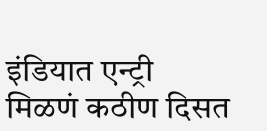इंडियात एन्ट्री मिळणं कठीण दिसत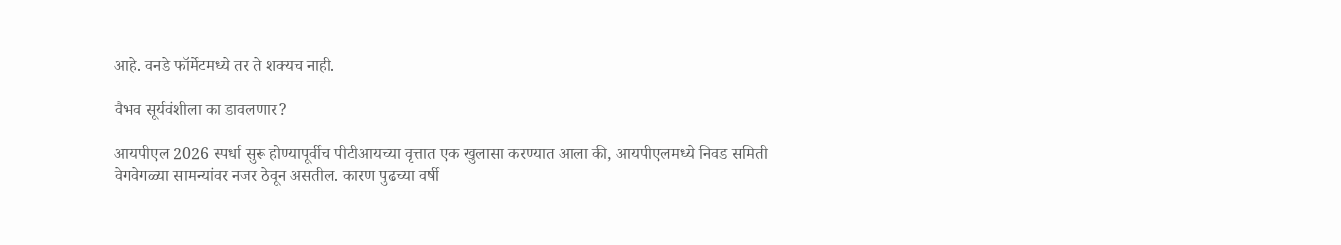आहे. वनडे फॉर्मेटमध्ये तर ते शक्यच नाही.

वैभव सूर्यवंशीला का डावलणार?

आयपीएल 2026 स्पर्धा सुरू होण्यापूर्वीच पीटीआयच्या वृत्तात एक खुलासा करण्यात आला की, आयपीएलमध्ये निवड समिती वेगवेगळ्या सामन्यांवर नजर ठेवून असतील. कारण पुढच्या वर्षी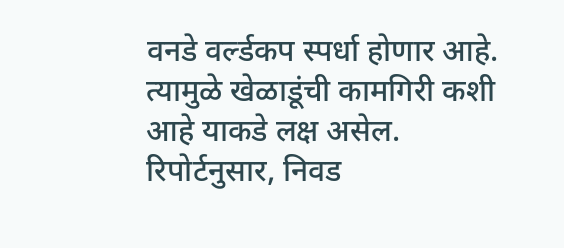वनडे वर्ल्डकप स्पर्धा होणार आहे. त्यामुळे खेळाडूंची कामगिरी कशी आहे याकडे लक्ष असेल. रिपोर्टनुसार, निवड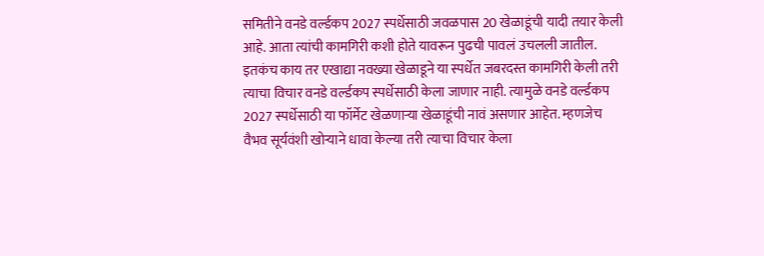समितीने वनडे वर्ल्डकप 2027 स्पर्धेसाठी जवळपास 20 खेळाडूंची यादी तयार केली आहे. आता त्यांची कामगिरी कशी होते यावरून पुढची पावलं उचलली जातील. इतकंच काय तर एखाद्या नवख्या खेळाडूने या स्पर्धेत जबरदस्त कामगिरी केली तरी त्याचा विचार वनडे वर्ल्डकप स्पर्धेसाठी केला जाणार नाही. त्यामुळे वनडे वर्ल्डकप 2027 स्पर्धेसाठी या फॉर्मेट खेळणाऱ्या खेळाडूंची नावं असणार आहेत. म्हणजेच वैभव सूर्यवंशी खोऱ्याने धावा केल्या तरी त्याचा विचार केला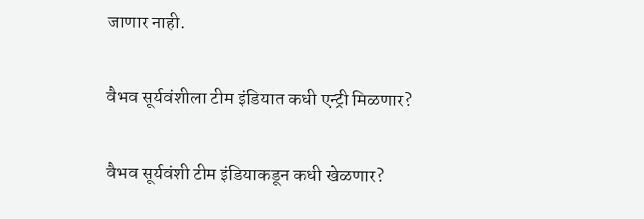जाणार नाही.

वैभव सूर्यवंशीला टीम इंडियात कधी एन्ट्री मिळणार?

वैभव सूर्यवंशी टीम इंडियाकडून कधी खेळणार?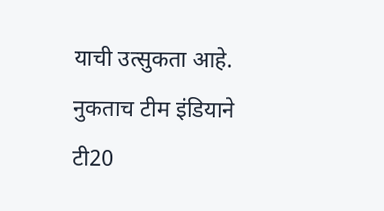याची उत्सुकता आहे. नुकताच टीम इंडियाने टी20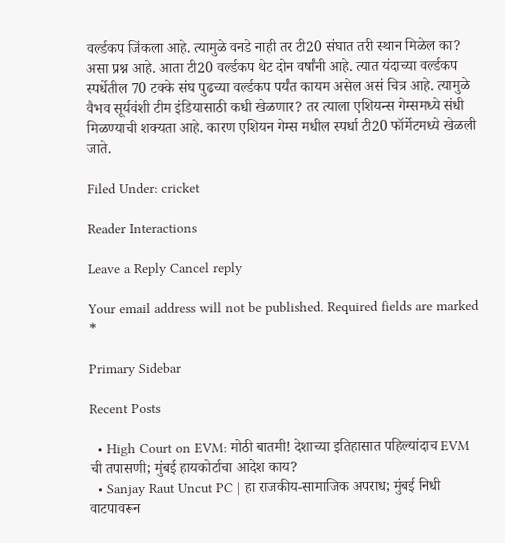वर्ल्डकप जिंकला आहे. त्यामुळे वनडे नाही तर टी20 संघात तरी स्थान मिळेल का? असा प्रश्न आहे. आता टी20 वर्ल्डकप थेट दोन वर्षांनी आहे. त्यात यंदाच्या वर्ल्डकप स्पर्धेतील 70 टक्के संघ पुढच्या वर्ल्डकप पर्यंत कायम असेल असं चित्र आहे. त्यामुळे वैभव सूर्यवंशी टीम इंडियासाठी कधी खेळणार? तर त्याला एशियन्स गेम्समध्ये संधी मिळण्याची शक्यता आहे. कारण एशियन गेम्स मधील स्पर्धा टी20 फॉर्मेटमध्ये खेळली जाते.

Filed Under: cricket

Reader Interactions

Leave a Reply Cancel reply

Your email address will not be published. Required fields are marked *

Primary Sidebar

Recent Posts

  • High Court on EVM: मोठी बातमी! देशाच्या इतिहासात पहिल्यांदाच EVM ची तपासणी; मुंबई हायकोर्टाचा आदेश काय?
  • Sanjay Raut Uncut PC | हा राजकीय-सामाजिक अपराध; मुंबई निधी वाटपावरून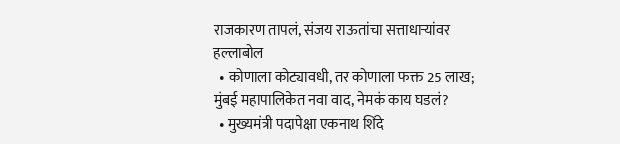राजकारण तापलं, संजय राऊतांचा सत्ताधाऱ्यांवर हल्लाबोल
  • कोणाला कोट्यावधी, तर कोणाला फक्त 25 लाख; मुंबई महापालिकेत नवा वाद, नेमकं काय घडलं?
  • मुख्यमंत्री पदापेक्षा एकनाथ शिंदे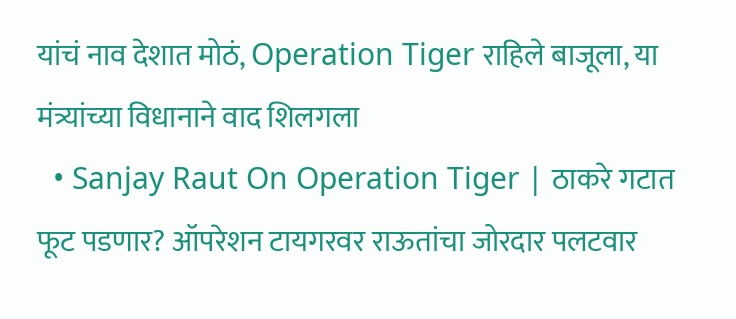यांचं नाव देशात मोठं, Operation Tiger राहिले बाजूला, या मंत्र्यांच्या विधानाने वाद शिलगला
  • Sanjay Raut On Operation Tiger | ठाकरे गटात फूट पडणार? ऑपरेशन टायगरवर राऊतांचा जोरदार पलटवार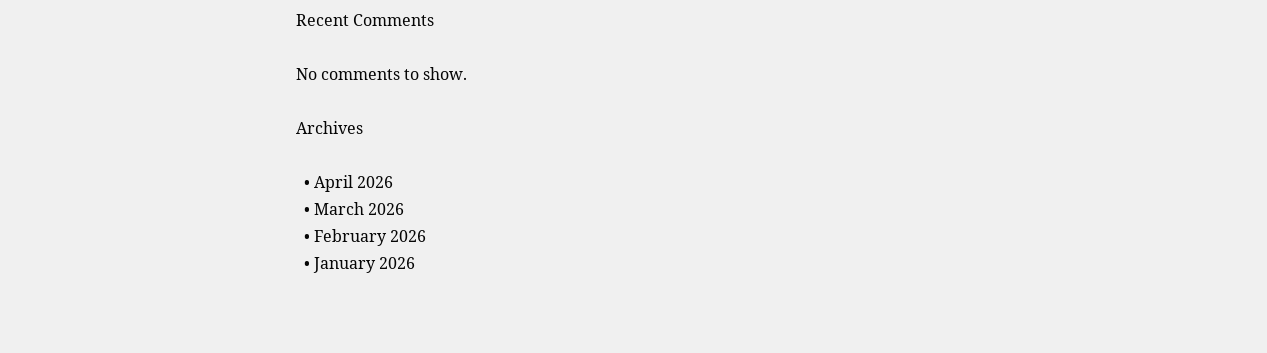Recent Comments

No comments to show.

Archives

  • April 2026
  • March 2026
  • February 2026
  • January 2026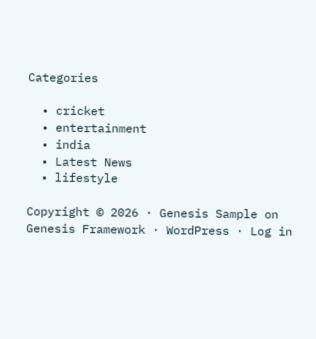Categories

  • cricket
  • entertainment
  • india
  • Latest News
  • lifestyle

Copyright © 2026 · Genesis Sample on Genesis Framework · WordPress · Log in